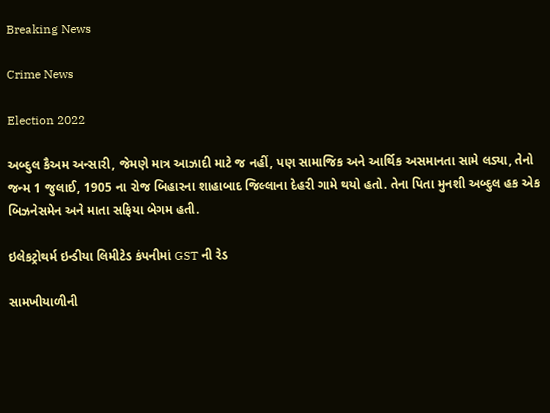Breaking News

Crime News

Election 2022

અબ્દુલ કૈઅમ અન્સારી, જેમણે માત્ર આઝાદી માટે જ નહીં, પણ સામાજિક અને આર્થિક અસમાનતા સામે લડ્યા, તેનો જન્મ 1 જુલાઈ, 1905 ના રોજ બિહારના શાહાબાદ જિલ્લાના દેહરી ગામે થયો હતો. તેના પિતા મુનશી અબ્દુલ હક એક બિઝનેસમેન અને માતા સફિયા બેગમ હતી.

ઇલેકટ્રોથર્મ ઇન્ડીયા લિમીટેડ કંપનીમાં GST ની રેડ

સામખીયાળીની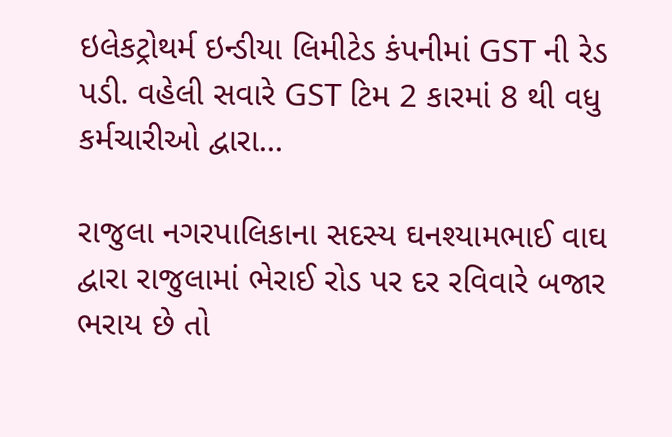ઇલેકટ્રોથર્મ ઇન્ડીયા લિમીટેડ કંપનીમાં GST ની રેડ પડી. વહેલી સવારે GST ટિમ 2 કારમાં 8 થી વધુ કર્મચારીઓ દ્વારા...

રાજુલા નગરપાલિકાના સદસ્ય ઘનશ્યામભાઈ વાઘ દ્વારા રાજુલામાં ભેરાઈ રોડ પર દર રવિવારે બજાર ભરાય છે તો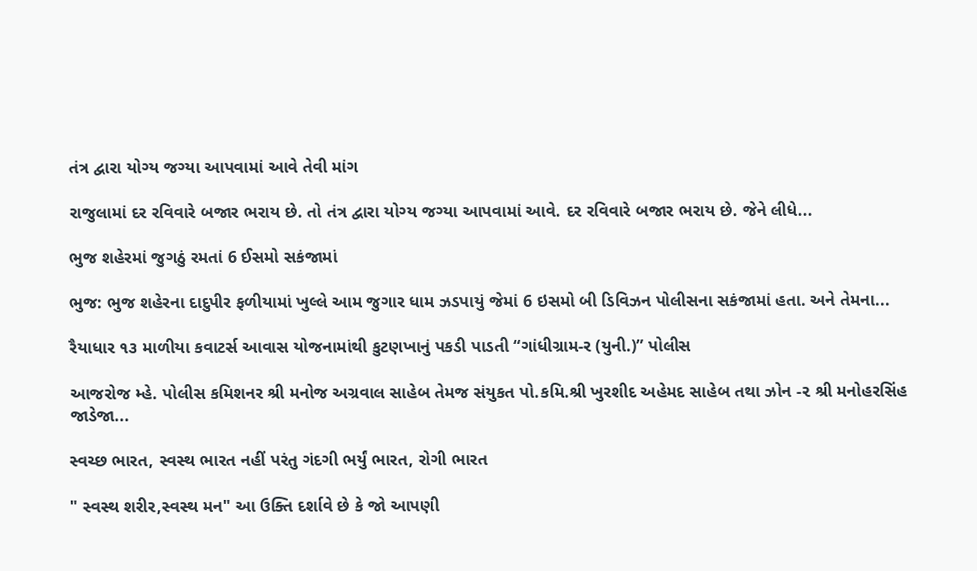તંત્ર દ્વારા યોગ્ય જગ્યા આપવામાં આવે તેવી માંગ

રાજુલામાં દર રવિવારે બજાર ભરાય છે. તો તંત્ર દ્વારા યોગ્ય જગ્યા આપવામાં આવે. દર રવિવારે બજાર ભરાય છે. જેને લીધે...

ભુજ શહેરમાં જુગઠું રમતાં 6 ઈસમો સકંજામાં

ભુજ: ભુજ શહેરના દાદુપીર ફળીયામાં ખુલ્લે આમ જુગાર ધામ ઝડપાયું જેમાં 6 ઇસમો બી ડિવિઝન પોલીસના સકંજામાં હતા. અને તેમના...

રૈયાધાર ૧૩ માળીયા કવાટર્સ આવાસ યોજનામાંથી કુટણખાનું પકડી પાડતી “ગાંધીગ્રામ-ર (યુની.)” પોલીસ

આજરોજ મ્હે. પોલીસ કમિશનર શ્રી મનોજ અગ્રવાલ સાહેબ તેમજ સંયુકત પો.કમિ.શ્રી ખુરશીદ અહેમદ સાહેબ તથા ઝોન -૨ શ્રી મનોહરસિંહ જાડેજા...

સ્વચ્છ ભારત, સ્વસ્થ ભારત નહીં પરંતુ ગંદગી ભર્યું ભારત, રોગી ભારત

" સ્વસ્થ શરીર,સ્વસ્થ મન" આ ઉક્તિ દર્શાવે છે કે જો આપણી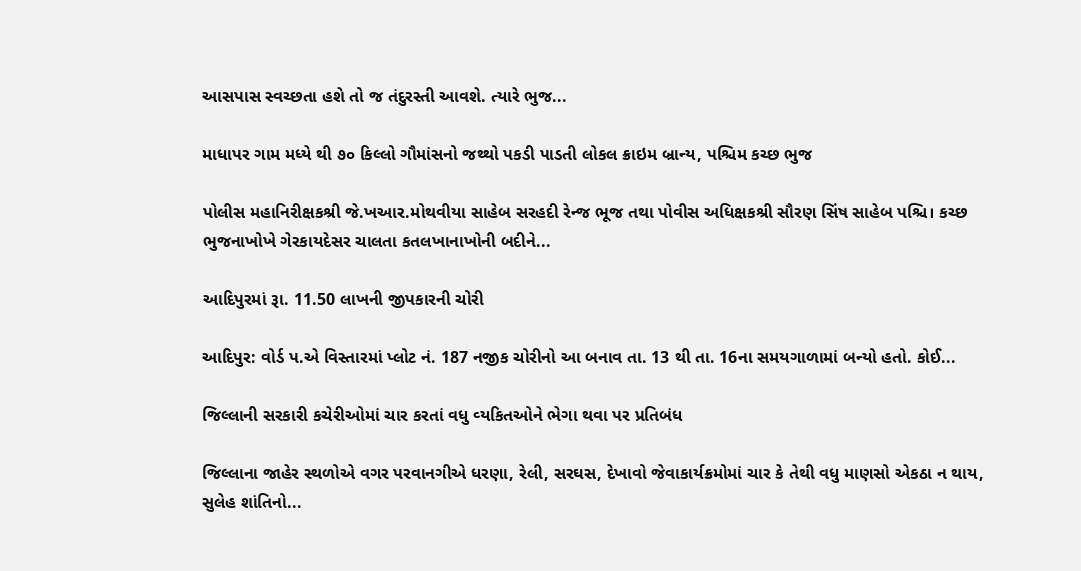આસપાસ સ્વચ્છતા હશે તો જ તંદુરસ્તી આવશે. ત્યારે ભુજ...

માધાપર ગામ મધ્યે થી ૭૦ કિલ્લો ગૌમાંસનો જથ્થો પકડી પાડતી લોકલ ક્રાઇમ બ્રાન્ય, પશ્ચિમ કચ્છ ભુજ

પોલીસ મહાનિરીક્ષકશ્રી જે.ખઆર.મોથવીયા સાહેબ સરહદી રેન્જ ભૂજ તથા પોવીસ અધિક્ષકશ્રી સૌરણ સિંષ સાહેબ પશ્ચિ। કચ્છ ભુજનાખોખે ગેરકાયદેસર ચાલતા કતલખાનાખોની બદીને...

આદિપુરમાં રૂા. 11.50 લાખની જીપકારની ચોરી

આદિપુર: વોર્ડ પ.એ વિસ્તારમાં પ્લોટ નં. 187 નજીક ચોરીનો આ બનાવ તા. 13 થી તા. 16ના સમયગાળામાં બન્યો હતો. કોઈ...

જિલ્‍લાની સરકારી કચેરીઓમાં ચાર કરતાં વધુ વ્‍યકિતઓને ભેગા થવા પર પ્રતિબંધ

જિલ્‍લાના જાહેર સ્‍થળોએ વગર પરવાનગીએ ધરણા, રેલી, સરઘસ, દેખાવો જેવાકાર્યક્રમોમાં ચાર કે તેથી વધુ માણસો એકઠા ન થાય, સુલેહ શાંતિનો...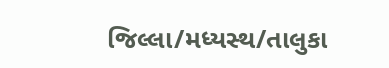જિલ્‍લા/મધ્‍યસ્‍થ/તાલુકા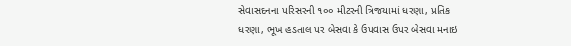સેવાસદનના પરિસરની ૧૦૦ મીટરની ત્રિજયામાં ધરણા, પ્રતિક ધરણા, ભૂખ હડતાલ પર બેસવા કે ઉપવાસ ઉપર બેસવા મનાઇ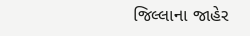જિલ્‍લાના જાહેર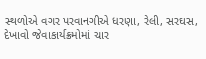સ્‍થળોએ વગર પરવાનગીએ ધરણા, રેલી, સરઘસ, દેખાવો જેવાકાર્યક્રમોમાં ચાર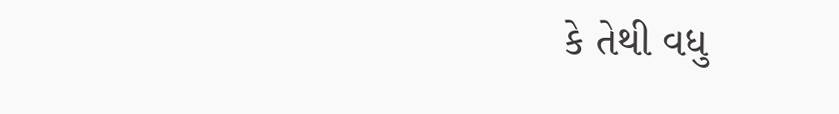કે તેથી વધુ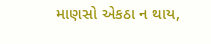માણસો એકઠા ન થાય,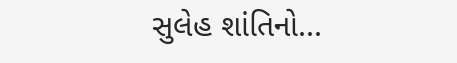સુલેહ શાંતિનો...